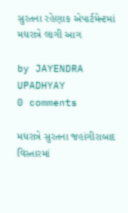સુરતના રહેણાક એપાર્ટમેન્ટમાં મધરાત્રે લાગી આગ

by JAYENDRA UPADHYAY
0 comments

મધરાત્રે સુરતના જહાંગીરાબાદ વિસ્તારમાં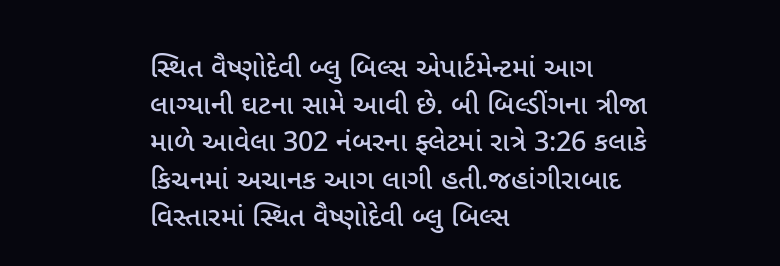સ્થિત વૈષ્ણોદેવી બ્લુ બિલ્સ એપાર્ટમેન્ટમાં આગ લાગ્યાની ઘટના સામે આવી છે. બી બિલ્ડીંગના ત્રીજા માળે આવેલા 302 નંબરના ફ્લેટમાં રાત્રે 3:26 કલાકે કિચનમાં અચાનક આગ લાગી હતી.જહાંગીરાબાદ વિસ્તારમાં સ્થિત વૈષ્ણોદેવી બ્લુ બિલ્સ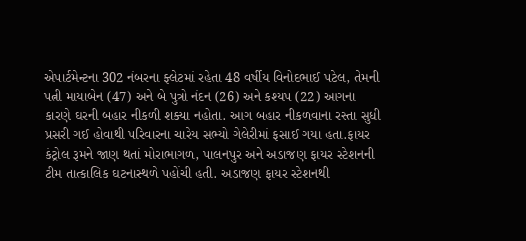એપાર્ટમેન્ટના 302 નંબરના ફ્લેટમાં રહેતા 48 વર્ષીય વિનોદભાઈ પટેલ, તેમની પત્ની માયાબેન (47) અને બે પુત્રો નંદન (26) અને કશ્યપ (22) આગના કારણે ઘરની બહાર નીકળી શક્યા નહોતા. આગ બહાર નીકળવાના રસ્તા સુધી પ્રસરી ગઈ હોવાથી પરિવારના ચારેય સભ્યો ગેલેરીમાં ફસાઈ ગયા હતા.ફાયર કંટ્રોલ રૂમને જાણ થતાં મોરાભાગળ, પાલનપુર અને અડાજણ ફાયર સ્ટેશનની ટીમ તાત્કાલિક ઘટનાસ્થળે પહોંચી હતી. અડાજણ ફાયર સ્ટેશનથી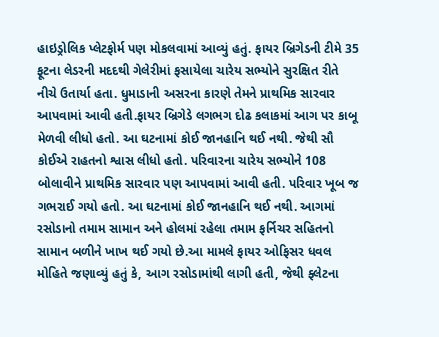હાઇડ્રોલિક પ્લેટફોર્મ પણ મોકલવામાં આવ્યું હતું. ફાયર બ્રિગેડની ટીમે 35 ફૂટના લેડરની મદદથી ગેલેરીમાં ફસાયેલા ચારેય સભ્યોને સુરક્ષિત રીતે નીચે ઉતાર્યા હતા. ધુમાડાની અસરના કારણે તેમને પ્રાથમિક સારવાર આપવામાં આવી હતી.ફાયર બ્રિગેડે લગભગ દોઢ કલાકમાં આગ પર કાબૂ મેળવી લીધો હતો. આ ઘટનામાં કોઈ જાનહાનિ થઈ નથી. જેથી સૌ કોઈએ રાહતનો શ્વાસ લીધો હતો. પરિવારના ચારેય સભ્યોને 108 બોલાવીને પ્રાથમિક સારવાર પણ આપવામાં આવી હતી. પરિવાર ખૂબ જ ગભરાઈ ગયો હતો. આ ઘટનામાં કોઈ જાનહાનિ થઈ નથી. આગમાં રસોડાનો તમામ સામાન અને હોલમાં રહેલા તમામ ફર્નિચર સહિતનો સામાન બળીને ખાખ થઈ ગયો છે.આ મામલે ફાયર ઓફિસર ધવલ મોહિતે જણાવ્યું હતું કે, આગ રસોડામાંથી લાગી હતી, જેથી ફ્લેટના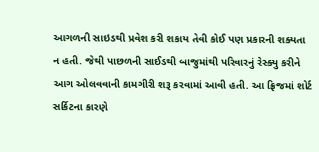આગળની સાઇડથી પ્રવેશ કરી શકાય તેવી કોઈ પણ પ્રકારની શક્યતા ન હતી. જેથી પાછળની સાઈડથી બાજુમાંથી પરિવારનું રેસ્ક્યુ કરીને આગ ઓલવવાની કામગીરી શરૂ કરવામાં આવી હતી. આ ફ્રિજમાં શોર્ટ સર્કિટના કારણે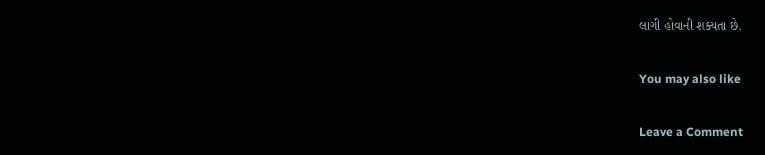લાગી હોવાની શક્યતા છે.

You may also like

Leave a Comment